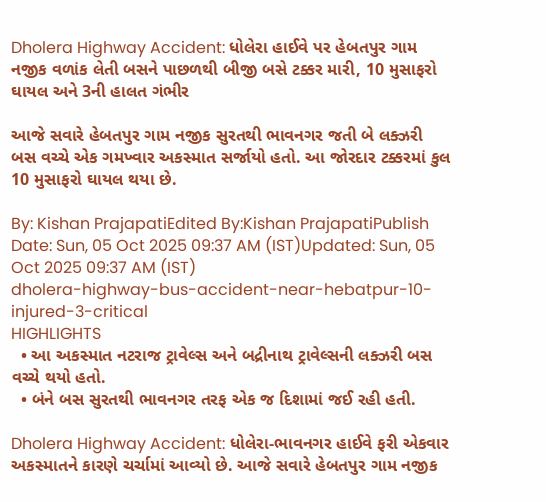Dholera Highway Accident: ધોલેરા હાઈવે પર હેબતપુર ગામ નજીક વળાંક લેતી બસને પાછળથી બીજી બસે ટક્કર મારી, 10 મુસાફરો ઘાયલ અને 3ની હાલત ગંભીર

આજે સવારે હેબતપુર ગામ નજીક સુરતથી ભાવનગર જતી બે લક્ઝરી બસ વચ્ચે એક ગમખ્વાર અકસ્માત સર્જાયો હતો. આ જોરદાર ટક્કરમાં કુલ 10 મુસાફરો ઘાયલ થયા છે.

By: Kishan PrajapatiEdited By:Kishan PrajapatiPublish Date: Sun, 05 Oct 2025 09:37 AM (IST)Updated: Sun, 05 Oct 2025 09:37 AM (IST)
dholera-highway-bus-accident-near-hebatpur-10-injured-3-critical
HIGHLIGHTS
  • આ અકસ્માત નટરાજ ટ્રાવેલ્સ અને બદ્રીનાથ ટ્રાવેલ્સની લક્ઝરી બસ વચ્ચે થયો હતો.
  • બંને બસ સુરતથી ભાવનગર તરફ એક જ દિશામાં જઈ રહી હતી.

Dholera Highway Accident: ધોલેરા-ભાવનગર હાઈવે ફરી એકવાર અકસ્માતને કારણે ચર્ચામાં આવ્યો છે. આજે સવારે હેબતપુર ગામ નજીક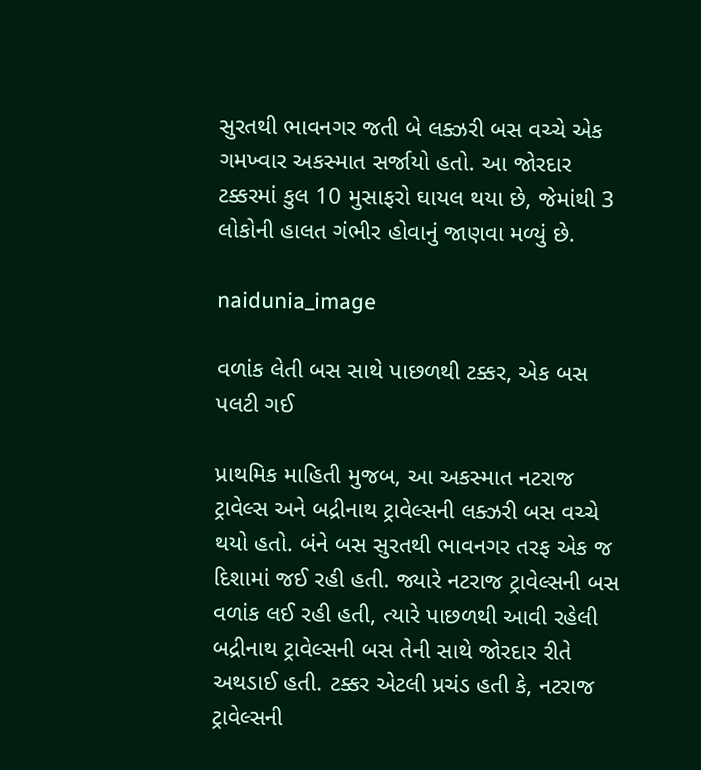સુરતથી ભાવનગર જતી બે લક્ઝરી બસ વચ્ચે એક ગમખ્વાર અકસ્માત સર્જાયો હતો. આ જોરદાર ટક્કરમાં કુલ 10 મુસાફરો ઘાયલ થયા છે, જેમાંથી 3 લોકોની હાલત ગંભીર હોવાનું જાણવા મળ્યું છે.

naidunia_image

વળાંક લેતી બસ સાથે પાછળથી ટક્કર, એક બસ પલટી ગઈ

પ્રાથમિક માહિતી મુજબ, આ અકસ્માત નટરાજ ટ્રાવેલ્સ અને બદ્રીનાથ ટ્રાવેલ્સની લક્ઝરી બસ વચ્ચે થયો હતો. બંને બસ સુરતથી ભાવનગર તરફ એક જ દિશામાં જઈ રહી હતી. જ્યારે નટરાજ ટ્રાવેલ્સની બસ વળાંક લઈ રહી હતી, ત્યારે પાછળથી આવી રહેલી બદ્રીનાથ ટ્રાવેલ્સની બસ તેની સાથે જોરદાર રીતે અથડાઈ હતી. ટક્કર એટલી પ્રચંડ હતી કે, નટરાજ ટ્રાવેલ્સની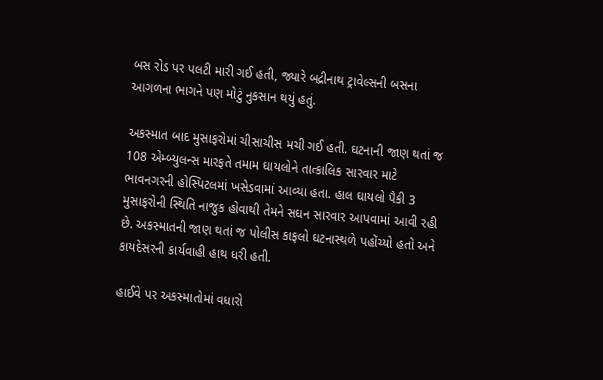બસ રોડ પર પલટી મારી ગઈ હતી, જ્યારે બદ્રીનાથ ટ્રાવેલ્સની બસના આગળના ભાગને પણ મોટું નુકસાન થયું હતું.

અકસ્માત બાદ મુસાફરોમાં ચીસાચીસ મચી ગઈ હતી. ઘટનાની જાણ થતાં જ 108 એમ્બ્યુલન્સ મારફતે તમામ ઘાયલોને તાત્કાલિક સારવાર માટે ભાવનગરની હોસ્પિટલમાં ખસેડવામાં આવ્યા હતા. હાલ ઘાયલો પૈકી 3 મુસાફરોની સ્થિતિ નાજુક હોવાથી તેમને સઘન સારવાર આપવામાં આવી રહી છે. અકસ્માતની જાણ થતાં જ પોલીસ કાફલો ઘટનાસ્થળે પહોંચ્યો હતો અને કાયદેસરની કાર્યવાહી હાથ ધરી હતી.

હાઈવે પર અકસ્માતોમાં વધારો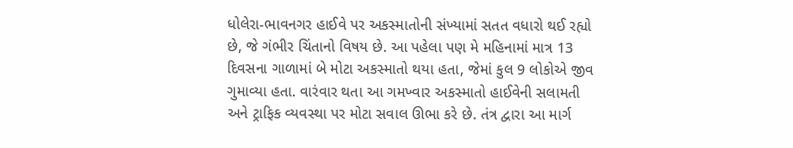ધોલેરા-ભાવનગર હાઈવે પર અકસ્માતોની સંખ્યામાં સતત વધારો થઈ રહ્યો છે, જે ગંભીર ચિંતાનો વિષય છે. આ પહેલા પણ મે મહિનામાં માત્ર 13 દિવસના ગાળામાં બે મોટા અકસ્માતો થયા હતા, જેમાં કુલ 9 લોકોએ જીવ ગુમાવ્યા હતા. વારંવાર થતા આ ગમખ્વાર અકસ્માતો હાઈવેની સલામતી અને ટ્રાફિક વ્યવસ્થા પર મોટા સવાલ ઊભા કરે છે. તંત્ર દ્વારા આ માર્ગ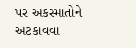પર અકસ્માતોને અટકાવવા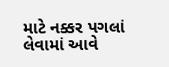માટે નક્કર પગલાં લેવામાં આવે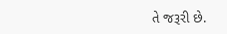તે જરૂરી છે.